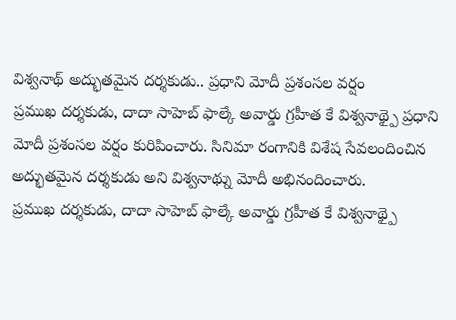విశ్వనాథ్ అద్భుతమైన దర్శకుడు.. ప్రధాని మోదీ ప్రశంసల వర్షం
ప్రముఖ దర్శకుడు, దాదా సాహెబ్ ఫాల్కే అవార్డు గ్రహీత కే విశ్వనాథ్పై ప్రధాని మోదీ ప్రశంసల వర్షం కురిపించారు. సినిమా రంగానికి విశేష సేవలందించిన అద్భుతమైన దర్శకుడు అని విశ్వనాథ్ను మోదీ అభినందించారు.
ప్రముఖ దర్శకుడు, దాదా సాహెబ్ ఫాల్కే అవార్డు గ్రహీత కే విశ్వనాథ్పై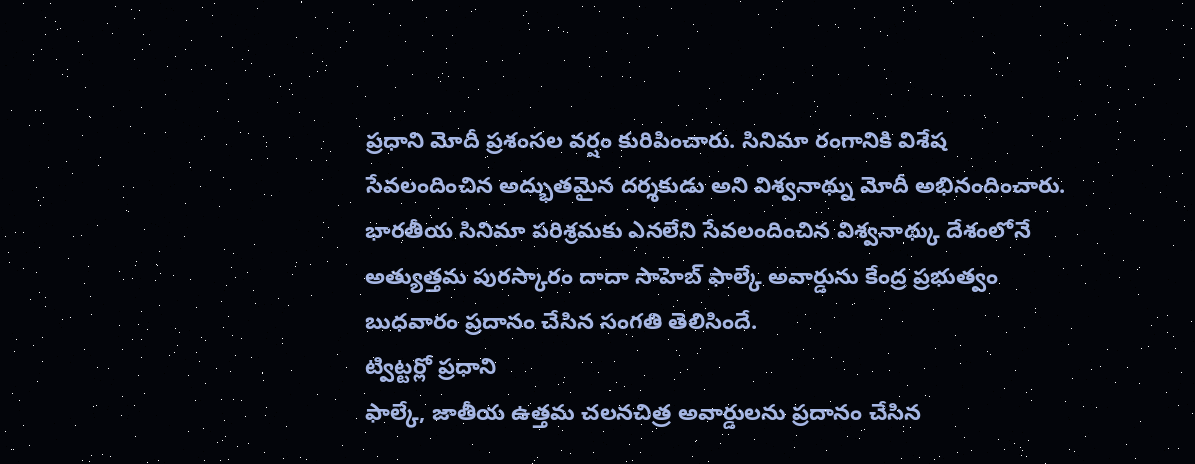ప్రధాని మోదీ ప్రశంసల వర్షం కురిపించారు. సినిమా రంగానికి విశేష సేవలందించిన అద్భుతమైన దర్శకుడు అని విశ్వనాథ్ను మోదీ అభినందించారు. భారతీయ సినిమా పరిశ్రమకు ఎనలేని సేవలందించిన విశ్వనాథ్కు దేశంలోనే అత్యుత్తమ పురస్కారం దాదా సాహెబ్ ఫాల్కే అవార్డును కేంద్ర ప్రభుత్వం బుధవారం ప్రదానం చేసిన సంగతి తెలిసిందే.
ట్విట్టర్లో ప్రధాని
ఫాల్కే, జాతీయ ఉత్తమ చలనచిత్ర అవార్డులను ప్రదానం చేసిన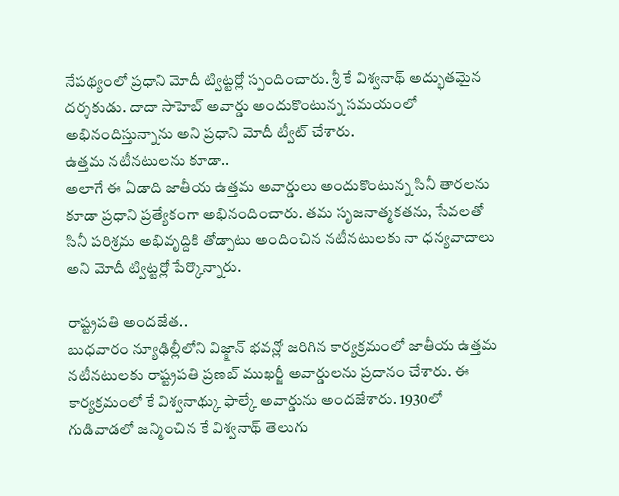నేపథ్యంలో ప్రధాని మోదీ ట్విట్టర్లో స్పందించారు. శ్రీ కే విశ్వనాథ్ అద్భుతమైన దర్శకుడు. దాదా సాహెబ్ అవార్డు అందుకొంటున్న సమయంలో అభినందిస్తున్నాను అని ప్రధాని మోదీ ట్వీట్ చేశారు.
ఉత్తమ నటీనటులను కూడా..
అలాగే ఈ ఏడాది జాతీయ ఉత్తమ అవార్డులు అందుకొంటున్న సినీ తారలను కూడా ప్రధాని ప్రత్యేకంగా అభినందించారు. తమ సృజనాత్మకతను, సేవలతో సినీ పరిశ్రమ అభివృద్దికి తోడ్పాటు అందించిన నటీనటులకు నా ధన్యవాదాలు అని మోదీ ట్విట్టర్లో పేర్కొన్నారు.

రాష్ట్రపతి అందజేత..
బుధవారం న్యూఢిల్లీలోని విజ్క్షాన్ భవన్లో జరిగిన కార్యక్రమంలో జాతీయ ఉత్తమ నటీనటులకు రాష్ట్రపతి ప్రణబ్ ముఖర్జీ అవార్డులను ప్రదానం చేశారు. ఈ కార్యక్రమంలో కే విశ్వనాథ్కు ఫాల్కే అవార్డును అందజేశారు. 1930లో గుడివాడలో జన్మించిన కే విశ్వనాథ్ తెలుగు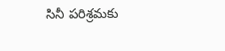సినీ పరిశ్రమకు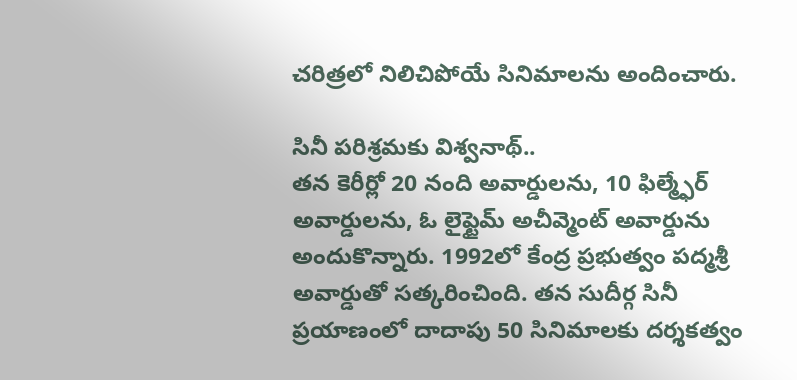చరిత్రలో నిలిచిపోయే సినిమాలను అందించారు.

సినీ పరిశ్రమకు విశ్వనాథ్..
తన కెరీర్లో 20 నంది అవార్డులను, 10 ఫిల్మ్ఫేర్ అవార్డులను, ఓ లైఫ్టైమ్ అచీవ్మెంట్ అవార్డును అందుకొన్నారు. 1992లో కేంద్ర ప్రభుత్వం పద్మశ్రీ అవార్డుతో సత్కరించింది. తన సుదీర్గ సినీ ప్రయాణంలో దాదాపు 50 సినిమాలకు దర్శకత్వం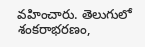వహించారు. తెలుగులో శంకరాభరణం,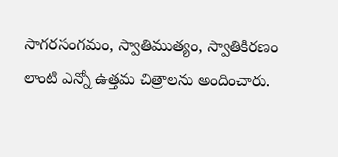సాగరసంగమం, స్వాతిముత్యం, స్వాతికిరణం లాంటి ఎన్నో ఉత్తమ చిత్రాలను అందించారు.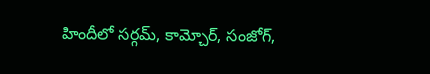హిందీలో సర్గమ్, కామ్చోర్, సంజోగ్,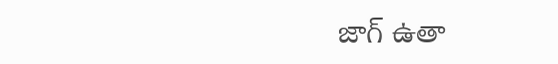జాగ్ ఉతా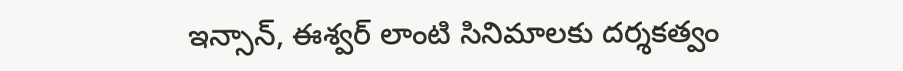ఇన్సాన్, ఈశ్వర్ లాంటి సినిమాలకు దర్శకత్వం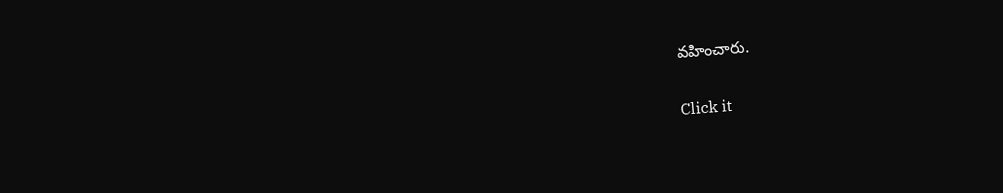వహించారు.


Click it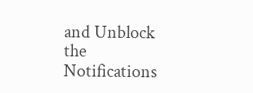and Unblock the Notifications